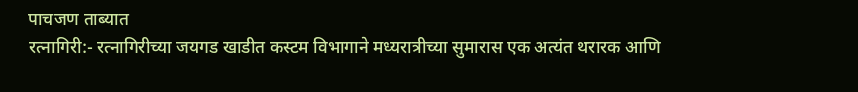पाचजण ताब्यात
रत्नागिरी:- रत्नागिरीच्या जयगड खाडीत कस्टम विभागाने मध्यरात्रीच्या सुमारास एक अत्यंत थरारक आणि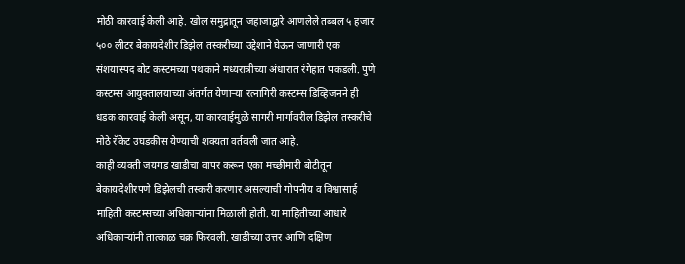मोठी कारवाई केली आहे. खोल समुद्रातून जहाजाद्वारे आणलेले तब्बल ५ हजार ५०० लीटर बेकायदेशीर डिझेल तस्करीच्या उद्देशाने घेऊन जाणारी एक संशयास्पद बोट कस्टमच्या पथकाने मध्यरात्रीच्या अंधारात रंगेहात पकडली. पुणे कस्टम्स आयुक्तालयाच्या अंतर्गत येणाऱ्या रत्नागिरी कस्टम्स डिव्हिजनने ही धडक कारवाई केली असून, या कारवाईमुळे सागरी मार्गावरील डिझेल तस्करीचे मोठे रॅकेट उघडकीस येण्याची शक्यता वर्तवली जात आहे.
काही व्यक्ती जयगड खाडीचा वापर करून एका मच्छीमारी बोटीतून बेकायदेशीरपणे डिझेलची तस्करी करणार असल्याची गोपनीय व विश्वासार्ह माहिती कस्टम्सच्या अधिकाऱ्यांना मिळाली होती. या माहितीच्या आधारे अधिकाऱ्यांनी तात्काळ चक्र फिरवली. खाडीच्या उत्तर आणि दक्षिण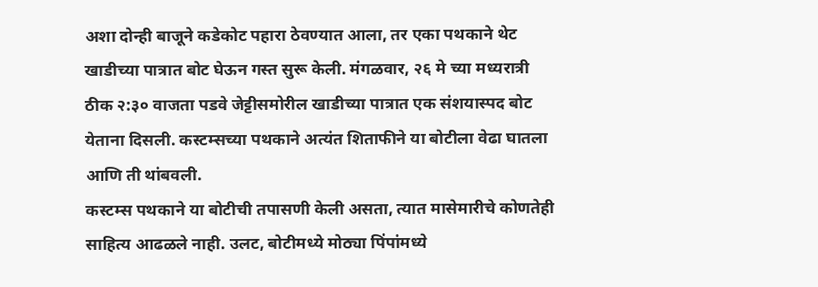अशा दोन्ही बाजूने कडेकोट पहारा ठेवण्यात आला, तर एका पथकाने थेट खाडीच्या पात्रात बोट घेऊन गस्त सुरू केली. मंगळवार, २६ मे च्या मध्यरात्री ठीक २:३० वाजता पडवे जेट्टीसमोरील खाडीच्या पात्रात एक संशयास्पद बोट येताना दिसली. कस्टम्सच्या पथकाने अत्यंत शिताफीने या बोटीला वेढा घातला आणि ती थांबवली.
कस्टम्स पथकाने या बोटीची तपासणी केली असता, त्यात मासेमारीचे कोणतेही साहित्य आढळले नाही. उलट, बोटीमध्ये मोठ्या पिंपांमध्ये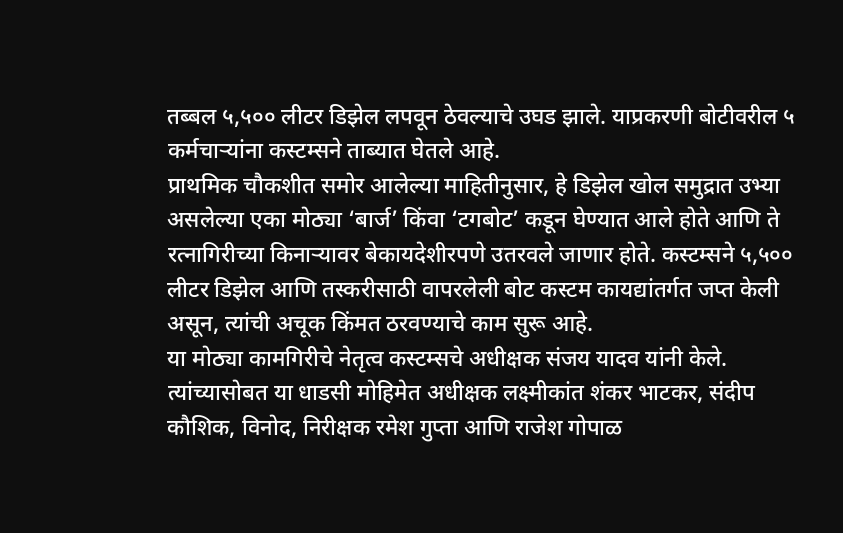तब्बल ५,५०० लीटर डिझेल लपवून ठेवल्याचे उघड झाले. याप्रकरणी बोटीवरील ५ कर्मचाऱ्यांना कस्टम्सने ताब्यात घेतले आहे.
प्राथमिक चौकशीत समोर आलेल्या माहितीनुसार, हे डिझेल खोल समुद्रात उभ्या असलेल्या एका मोठ्या ‘बार्ज’ किंवा ‘टगबोट’ कडून घेण्यात आले होते आणि ते रत्नागिरीच्या किनाऱ्यावर बेकायदेशीरपणे उतरवले जाणार होते. कस्टम्सने ५,५०० लीटर डिझेल आणि तस्करीसाठी वापरलेली बोट कस्टम कायद्यांतर्गत जप्त केली असून, त्यांची अचूक किंमत ठरवण्याचे काम सुरू आहे.
या मोठ्या कामगिरीचे नेतृत्व कस्टम्सचे अधीक्षक संजय यादव यांनी केले. त्यांच्यासोबत या धाडसी मोहिमेत अधीक्षक लक्ष्मीकांत शंकर भाटकर, संदीप कौशिक, विनोद, निरीक्षक रमेश गुप्ता आणि राजेश गोपाळ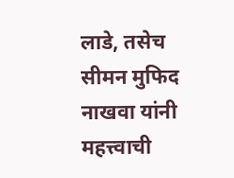लाडे, तसेच सीमन मुफिद नाखवा यांनी महत्त्वाची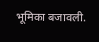भूमिका बजावली.